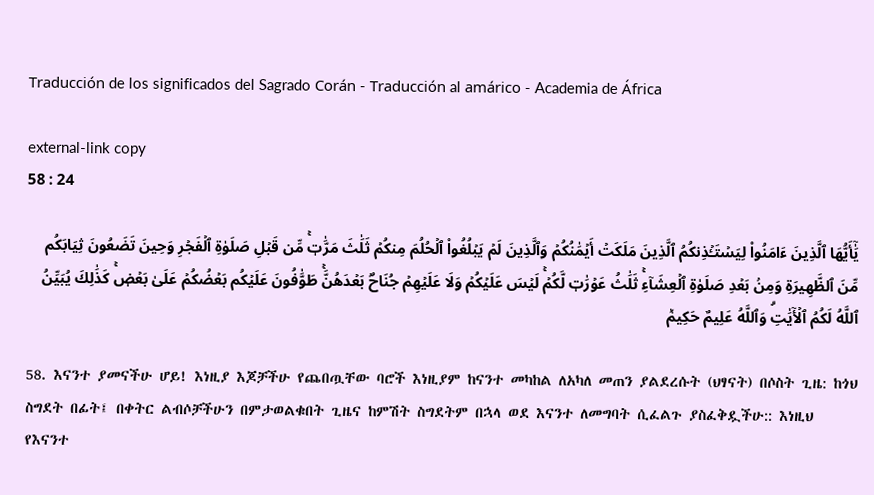Traducción de los significados del Sagrado Corán - Traducción al amárico - Academia de África

external-link copy
58 : 24

يَٰٓأَيُّهَا ٱلَّذِينَ ءَامَنُواْ لِيَسۡتَـٔۡذِنكُمُ ٱلَّذِينَ مَلَكَتۡ أَيۡمَٰنُكُمۡ وَٱلَّذِينَ لَمۡ يَبۡلُغُواْ ٱلۡحُلُمَ مِنكُمۡ ثَلَٰثَ مَرَّٰتٖۚ مِّن قَبۡلِ صَلَوٰةِ ٱلۡفَجۡرِ وَحِينَ تَضَعُونَ ثِيَابَكُم مِّنَ ٱلظَّهِيرَةِ وَمِنۢ بَعۡدِ صَلَوٰةِ ٱلۡعِشَآءِۚ ثَلَٰثُ عَوۡرَٰتٖ لَّكُمۡۚ لَيۡسَ عَلَيۡكُمۡ وَلَا عَلَيۡهِمۡ جُنَاحُۢ بَعۡدَهُنَّۚ طَوَّٰفُونَ عَلَيۡكُم بَعۡضُكُمۡ عَلَىٰ بَعۡضٖۚ كَذَٰلِكَ يُبَيِّنُ ٱللَّهُ لَكُمُ ٱلۡأٓيَٰتِۗ وَٱللَّهُ عَلِيمٌ حَكِيمٞ

58. እናንተ ያመናችሁ ሆይ! እነዚያ እጆቻችሁ የጨበጧቸው ባሮች እነዚያም ከናንተ መካከል ለአካለ መጠን ያልደረሱት (ህፃናት) በሶስት ጊዜ: ከጎህ ስግደት በፊት፤ በቀትር ልብሶቻችሁን በምታወልቁበት ጊዜና ከምሽት ስግደትም በኋላ ወደ እናንተ ለመግባት ሲፈልጉ ያስፈቅዷችሁ:: እነዚህ የእናንተ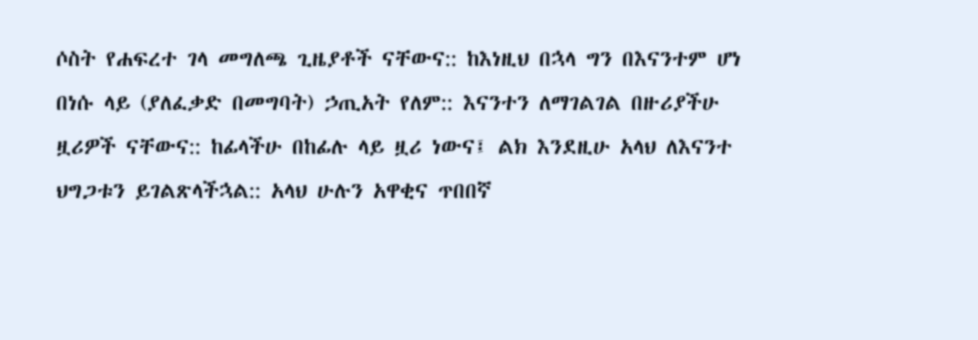ሶስት የሐፍረተ ገላ መግለጫ ጊዜያቶች ናቸውና:: ከእነዚህ በኋላ ግን በእናንተም ሆነ በነሱ ላይ (ያለፈቃድ በመግባት) ኃጢአት የለም:: እናንተን ለማገልገል በዙሪያችሁ ዟሪዎች ናቸውና:: ከፊላችሁ በከፊሉ ላይ ዟሪ ነውና፤ ልክ እንደዚሁ አላህ ለእናንተ ህግጋቱን ይገልጽላችኋል:: አላህ ሁሉን አዋቂና ጥበበኛ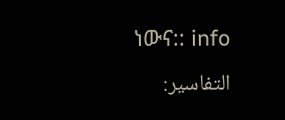ነውና:: info
التفاسير: